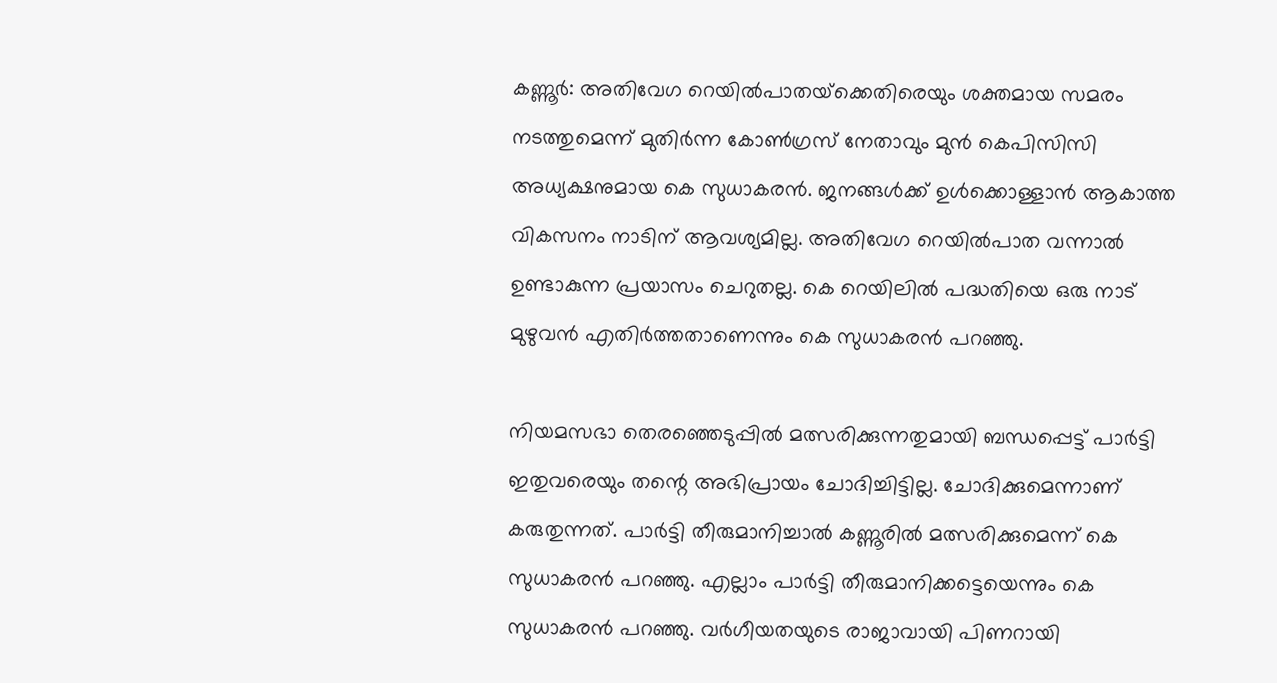കണ്ണൂര്‍: അതിവേഗ റെയില്‍പാതയ്‌ക്കെതിരെയും ശക്തമായ സമരം നടത്തുമെന്ന് മുതിര്‍ന്ന കോണ്‍ഗ്രസ് നേതാവും മുന്‍ കെപിസിസി അധ്യക്ഷനുമായ കെ സുധാകരന്‍. ജനങ്ങള്‍ക്ക് ഉള്‍ക്കൊള്ളാന്‍ ആകാത്ത വികസനം നാടിന് ആവശ്യമില്ല. അതിവേഗ റെയില്‍പാത വന്നാല്‍ ഉണ്ടാകുന്ന പ്രയാസം ചെറുതല്ല. കെ റെയിലില്‍ പദ്ധതിയെ ഒരു നാട് മുഴുവന്‍ എതിര്‍ത്തതാണെന്നും കെ സുധാകരന്‍ പറഞ്ഞു.

നിയമസഭാ തെരഞ്ഞെടുപ്പില്‍ മത്സരിക്കുന്നതുമായി ബന്ധപ്പെട്ട് പാര്‍ട്ടി ഇതുവരെയും തന്റെ അഭിപ്രായം ചോദിച്ചിട്ടില്ല. ചോദിക്കുമെന്നാണ് കരുതുന്നത്. പാര്‍ട്ടി തീരുമാനിച്ചാല്‍ കണ്ണൂരില്‍ മത്സരിക്കുമെന്ന് കെ സുധാകരന്‍ പറഞ്ഞു. എല്ലാം പാര്‍ട്ടി തീരുമാനിക്കട്ടെയെന്നും കെ സുധാകരന്‍ പറഞ്ഞു. വര്‍ഗീയതയുടെ രാജാവായി പിണറായി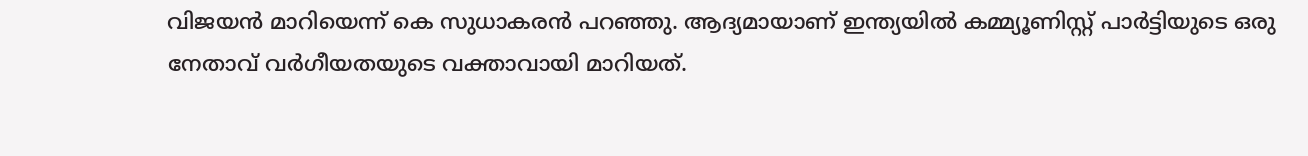വിജയന്‍ മാറിയെന്ന് കെ സുധാകരന്‍ പറഞ്ഞു. ആദ്യമായാണ് ഇന്ത്യയില്‍ കമ്മ്യൂണിസ്റ്റ് പാര്‍ട്ടിയുടെ ഒരു നേതാവ് വര്‍ഗീയതയുടെ വക്താവായി മാറിയത്.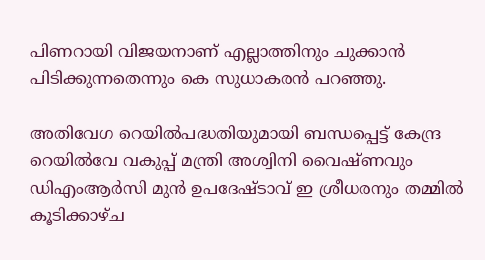പിണറായി വിജയനാണ് എല്ലാത്തിനും ചുക്കാന്‍ പിടിക്കുന്നതെന്നും കെ സുധാകരന്‍ പറഞ്ഞു.

അതിവേഗ റെയില്‍പദ്ധതിയുമായി ബന്ധപ്പെട്ട് കേന്ദ്ര റെയില്‍വേ വകുപ്പ് മന്ത്രി അശ്വിനി വൈഷ്ണവും ഡിഎംആര്‍സി മുന്‍ ഉപദേഷ്ടാവ് ഇ ശ്രീധരനും തമ്മില്‍ കൂടിക്കാഴ്ച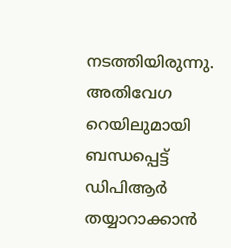നടത്തിയിരുന്നു. അതിവേഗ റെയിലുമായി ബന്ധപ്പെട്ട് ഡിപിആര്‍ തയ്യാറാക്കാന്‍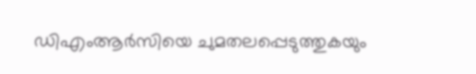ഡിഎംആര്‍സിയെ ചുമതലപ്പെടുത്തുകയും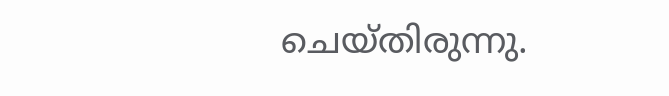ചെയ്തിരുന്നു.